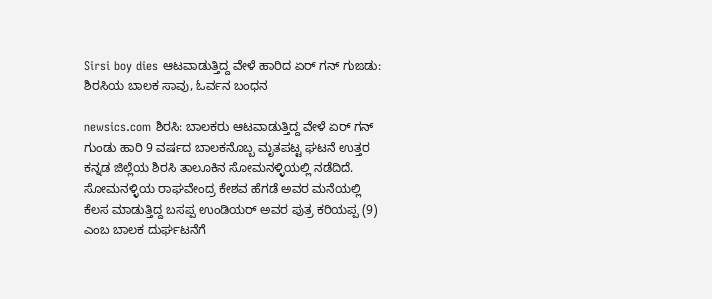Sirsi boy dies ಆಟವಾಡುತ್ತಿದ್ದ ವೇಳೆ ಹಾರಿದ ಏರ್ ಗನ್ ಗುಙಡು: ಶಿರಸಿಯ ಬಾಲಕ ಸಾವು, ಓರ್ವನ ಬಂಧನ

newsics.com ಶಿರಸಿ: ಬಾಲಕರು ಆಟವಾಡುತ್ತಿದ್ದ ವೇಳೆ ಏರ್‌ ಗನ್‌ ಗುಂಡು ಹಾರಿ 9 ವರ್ಷದ ಬಾಲಕನೊಬ್ಬ ಮೃತಪಟ್ಟ ಘಟನೆ ಉತ್ತರ ಕನ್ನಡ ಜಿಲ್ಲೆಯ ಶಿರಸಿ ತಾಲೂಕಿನ ಸೋಮನಳ್ಳಿಯಲ್ಲಿ ನಡೆದಿದೆ. ಸೋಮನಳ್ಳಿಯ ರಾಘವೇಂದ್ರ ಕೇಶವ ಹೆಗಡೆ ಅವರ ಮನೆಯಲ್ಲಿ ಕೆಲಸ ಮಾಡುತ್ತಿದ್ದ ಬಸಪ್ಪ ಉಂಡಿಯರ್ ಅವರ ಪುತ್ರ ಕರಿಯಪ್ಪ (9) ಎಂಬ ಬಾಲಕ ದುರ್ಘಟನೆಗೆ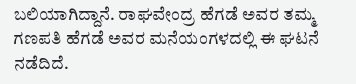ಬಲಿಯಾಗಿದ್ದಾನೆ. ರಾಘವೇಂದ್ರ ಹೆಗಡೆ ಅವರ ತಮ್ಮ ಗಣಪತಿ ಹೆಗಡೆ ಅವರ ಮನೆಯಂಗಳದಲ್ಲಿ ಈ ಘಟನೆ ನಡೆದಿದೆ.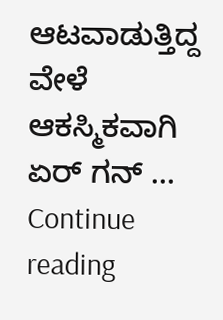ಆಟವಾಡುತ್ತಿದ್ದ ವೇಳೆ ಆಕಸ್ಮಿಕವಾಗಿ ಏರ್‌ ಗನ್‌ … Continue reading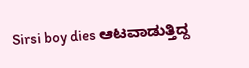Sirsi boy dies ಆಟವಾಡುತ್ತಿದ್ದ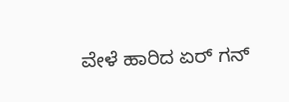ವೇಳೆ ಹಾರಿದ ಏರ್ ಗನ್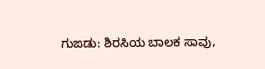ಗುಙಡು: ಶಿರಸಿಯ ಬಾಲಕ ಸಾವು,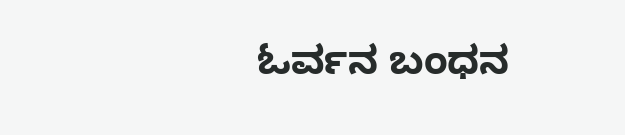ಓರ್ವನ ಬಂಧನ